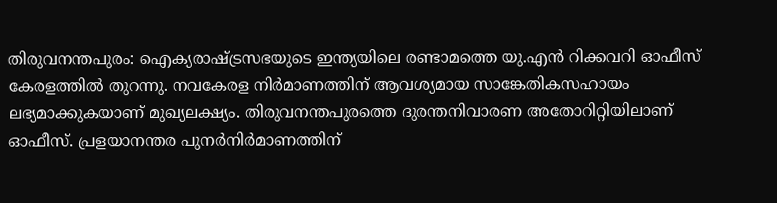തിരുവനന്തപുരം: ഐക്യരാഷ്ട്രസഭയുടെ ഇന്ത്യയിലെ രണ്ടാമത്തെ യു.എൻ റിക്കവറി ഓഫീസ് കേരളത്തിൽ തുറന്നു. നവകേരള നിർമാണത്തിന് ആവശ്യമായ സാങ്കേതികസഹായം ലഭ്യമാക്കുകയാണ് മുഖ്യലക്ഷ്യം. തിരുവനന്തപുരത്തെ ദുരന്തനിവാരണ അതോറിറ്റിയിലാണ് ഓഫീസ്. പ്രളയാനന്തര പുനർനിർമാണത്തിന്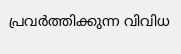പ്രവർത്തിക്കുന്ന വിവിധ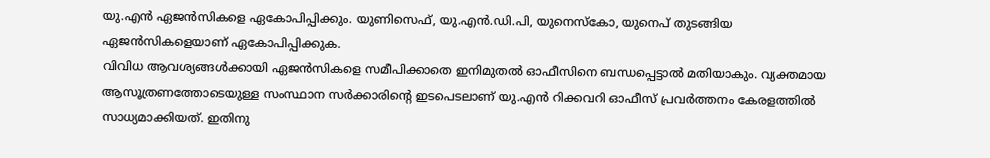യു.എൻ ഏജൻസികളെ ഏകോപിപ്പിക്കും. യുണിസെഫ്, യു.എൻ.ഡി.പി, യുനെസ്കോ, യുനെപ് തുടങ്ങിയ ഏജൻസികളെയാണ് ഏകോപിപ്പിക്കുക.
വിവിധ ആവശ്യങ്ങൾക്കായി ഏജൻസികളെ സമീപിക്കാതെ ഇനിമുതൽ ഓഫീസിനെ ബന്ധപ്പെട്ടാൽ മതിയാകും. വ്യക്തമായ ആസൂത്രണത്തോടെയുള്ള സംസ്ഥാന സർക്കാരിന്റെ ഇടപെടലാണ് യു.എൻ റിക്കവറി ഓഫീസ് പ്രവർത്തനം കേരളത്തിൽ സാധ്യമാക്കിയത്. ഇതിനു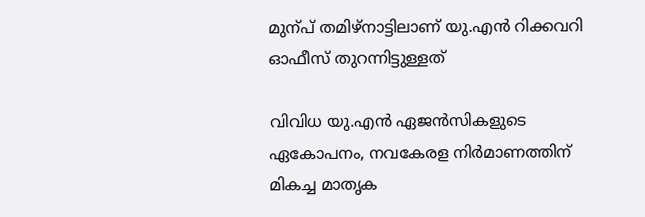മുന്പ് തമിഴ്നാട്ടിലാണ് യു.എൻ റിക്കവറി ഓഫീസ് തുറന്നിട്ടുള്ളത്

വിവിധ യു.എൻ ഏജൻസികളുടെ ഏകോപനം, നവകേരള നിർമാണത്തിന് മികച്ച മാതൃക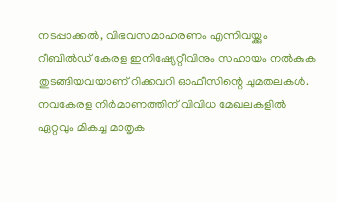നടപ്പാക്കൽ, വിഭവസമാഹരണം എന്നിവയ്ക്കും റീബിൽഡ് കേരള ഇനിഷ്യേറ്റീവിനും സഹായം നൽകുക തുടങ്ങിയവയാണ് റിക്കവറി ഓഫീസിന്റെ ചുമതലകൾ. നവകേരള നിർമാണത്തിന് വിവിധ മേഖലകളിൽ ഏറ്റവും മികച്ച മാതൃക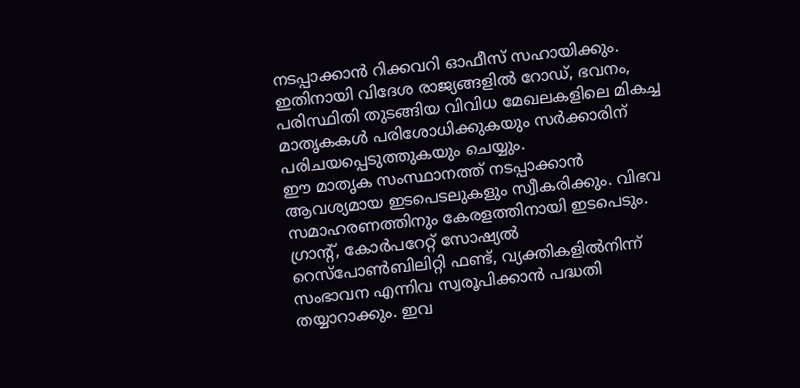നടപ്പാക്കാൻ റിക്കവറി ഓഫീസ് സഹായിക്കും. ഇതിനായി വിദേശ രാജ്യങ്ങളിൽ റോഡ്, ഭവനം, പരിസ്ഥിതി തുടങ്ങിയ വിവിധ മേഖലകളിലെ മികച്ച മാതൃകകൾ പരിശോധിക്കുകയും സർക്കാരിന് പരിചയപ്പെടുത്തുകയും ചെയ്യും.
ഈ മാതൃക സംസ്ഥാനത്ത് നടപ്പാക്കാൻ ആവശ്യമായ ഇടപെടലുകളും സ്വീകരിക്കും. വിഭവ സമാഹരണത്തിനും കേരളത്തിനായി ഇടപെടും. ഗ്രാന്റ്, കോർപറേറ്റ് സോഷ്യൽ റെസ്പോൺബിലിറ്റി ഫണ്ട്, വ്യക്തികളിൽനിന്ന് സംഭാവന എന്നിവ സ്വരൂപിക്കാൻ പദ്ധതി തയ്യാറാക്കും. ഇവ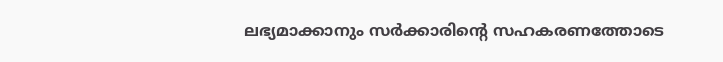ലഭ്യമാക്കാനും സർക്കാരിന്റെ സഹകരണത്തോടെ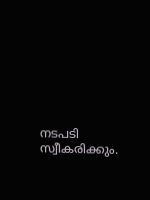നടപടി സ്വീകരിക്കും.